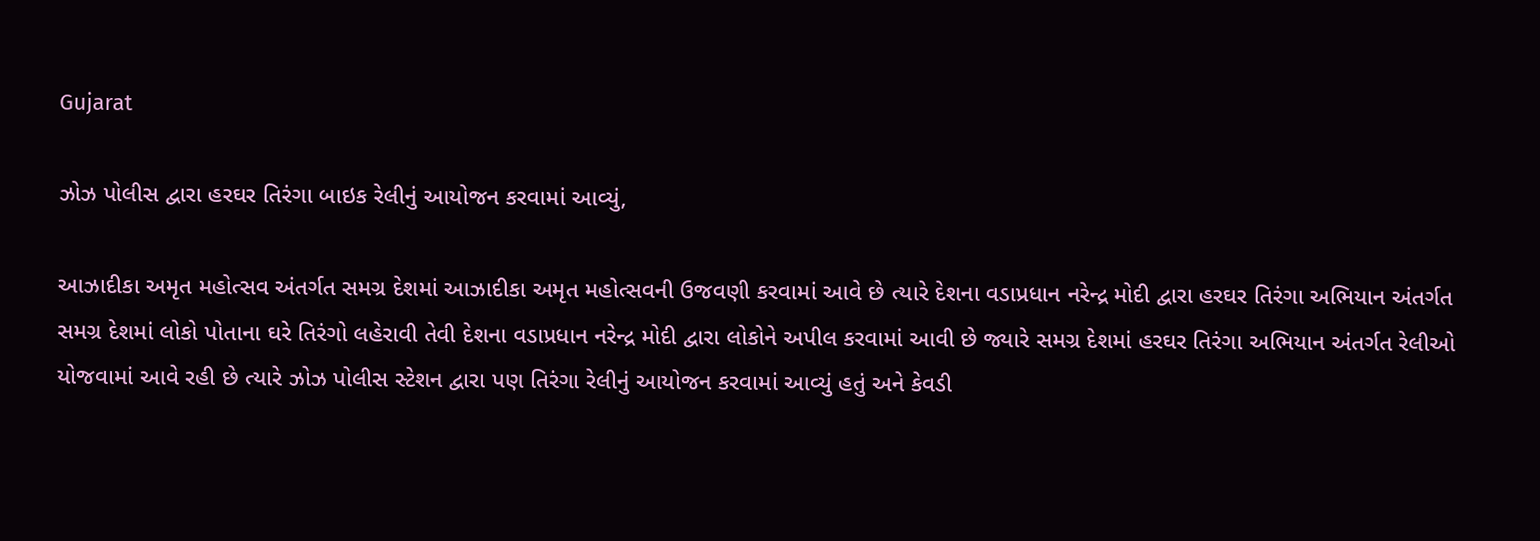Gujarat

ઝોઝ પોલીસ દ્વારા હરઘર તિરંગા બાઇક રેલીનું આયોજન કરવામાં આવ્યું,

આઝાદીકા અમૃત મહોત્સવ અંતર્ગત સમગ્ર દેશમાં આઝાદીકા અમૃત મહોત્સવની ઉજવણી કરવામાં આવે છે ત્યારે દેશના વડાપ્રધાન નરેન્દ્ર મોદી દ્વારા હરઘર તિરંગા અભિયાન અંતર્ગત સમગ્ર દેશમાં લોકો પોતાના ઘરે તિરંગો લહેરાવી તેવી દેશના વડાપ્રધાન નરેન્દ્ર મોદી દ્વારા લોકોને અપીલ કરવામાં આવી છે જ્યારે સમગ્ર દેશમાં હરઘર તિરંગા અભિયાન અંતર્ગત રેલીઓ યોજવામાં આવે રહી છે ત્યારે ઝોઝ પોલીસ સ્ટેશન દ્વારા પણ તિરંગા રેલીનું આયોજન કરવામાં આવ્યું હતું અને કેવડી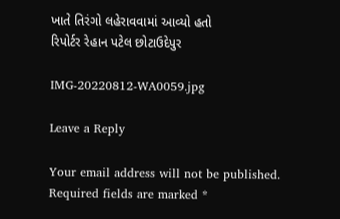ખાતે તિરંગો લહેરાવવામાં આવ્યો હતો
રિપોર્ટર રેહાન પટેલ છોટાઉદેપુર

IMG-20220812-WA0059.jpg

Leave a Reply

Your email address will not be published. Required fields are marked *